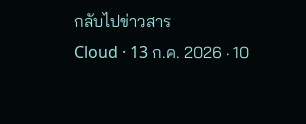กลับไปข่าวสาร
Cloud · 13 ก.ค. 2026 · 10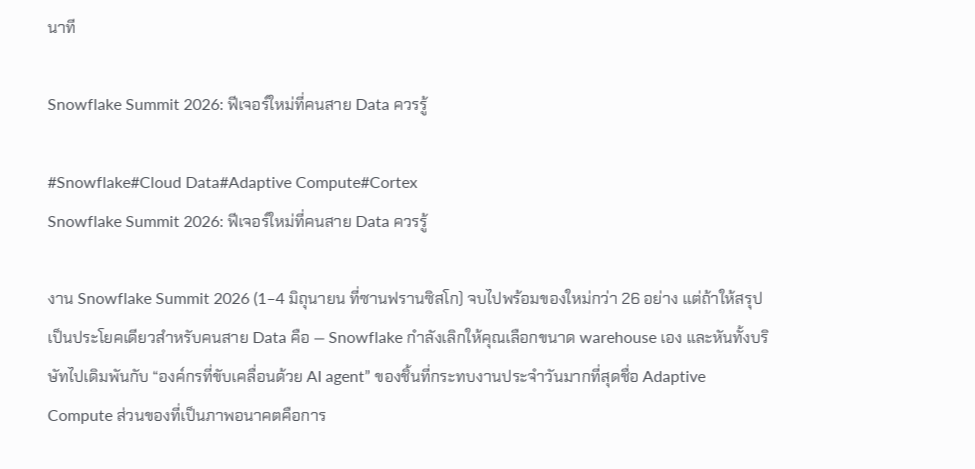นาที

Snowflake Summit 2026: ฟีเจอร์ใหม่ที่คนสาย Data ควรรู้

#Snowflake#Cloud Data#Adaptive Compute#Cortex
Snowflake Summit 2026: ฟีเจอร์ใหม่ที่คนสาย Data ควรรู้

งาน Snowflake Summit 2026 (1–4 มิถุนายน ที่ซานฟรานซิสโก) จบไปพร้อมของใหม่กว่า 26 อย่าง แต่ถ้าให้สรุปเป็นประโยคเดียวสำหรับคนสาย Data คือ — Snowflake กำลังเลิกให้คุณเลือกขนาด warehouse เอง และหันทั้งบริษัทไปเดิมพันกับ “องค์กรที่ขับเคลื่อนด้วย AI agent” ของชิ้นที่กระทบงานประจำวันมากที่สุดชื่อ Adaptive Compute ส่วนของที่เป็นภาพอนาคตคือการ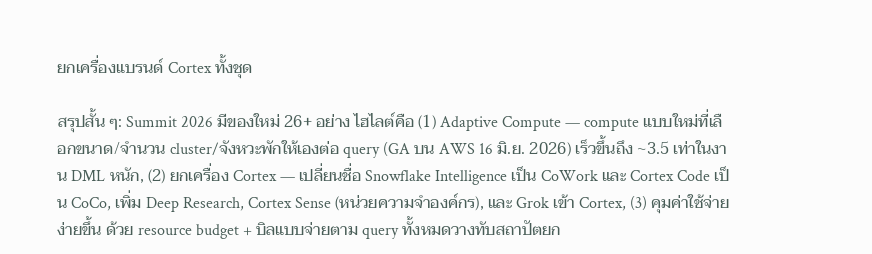ยกเครื่องแบรนด์ Cortex ทั้งชุด

สรุปสั้น ๆ: Summit 2026 มีของใหม่ 26+ อย่าง ไฮไลต์คือ (1) Adaptive Compute — compute แบบใหม่ที่เลือกขนาด/จำนวน cluster/จังหวะพักให้เองต่อ query (GA บน AWS 16 มิ.ย. 2026) เร็วขึ้นถึง ~3.5 เท่าในงาน DML หนัก, (2) ยกเครื่อง Cortex — เปลี่ยนชื่อ Snowflake Intelligence เป็น CoWork และ Cortex Code เป็น CoCo, เพิ่ม Deep Research, Cortex Sense (หน่วยความจำองค์กร), และ Grok เข้า Cortex, (3) คุมค่าใช้จ่ายง่ายขึ้น ด้วย resource budget + บิลแบบจ่ายตาม query ทั้งหมดวางทับสถาปัตยก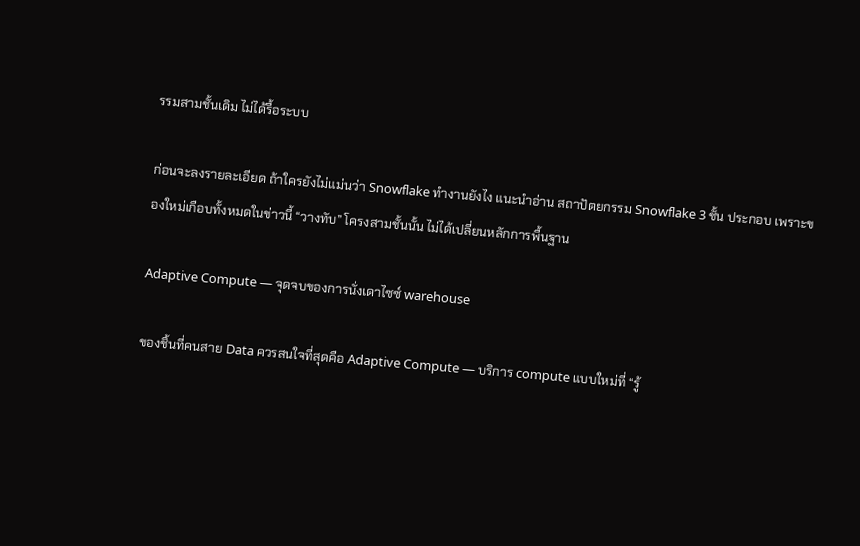รรมสามชั้นเดิม ไม่ได้รื้อระบบ

ก่อนจะลงรายละเอียด ถ้าใครยังไม่แม่นว่า Snowflake ทำงานยังไง แนะนำอ่าน สถาปัตยกรรม Snowflake 3 ชั้น ประกอบ เพราะของใหม่เกือบทั้งหมดในข่าวนี้ “วางทับ” โครงสามชั้นนั้น ไม่ได้เปลี่ยนหลักการพื้นฐาน

Adaptive Compute — จุดจบของการนั่งเดาไซซ์ warehouse

ของชิ้นที่คนสาย Data ควรสนใจที่สุดคือ Adaptive Compute — บริการ compute แบบใหม่ที่ “รู้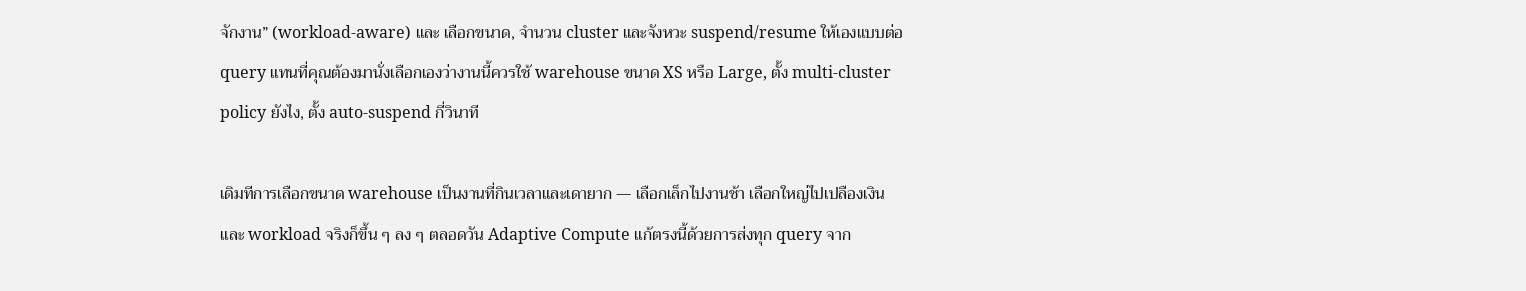จักงาน” (workload-aware) และ เลือกขนาด, จำนวน cluster และจังหวะ suspend/resume ให้เองแบบต่อ query แทนที่คุณต้องมานั่งเลือกเองว่างานนี้ควรใช้ warehouse ขนาด XS หรือ Large, ตั้ง multi-cluster policy ยังไง, ตั้ง auto-suspend กี่วินาที

เดิมทีการเลือกขนาด warehouse เป็นงานที่กินเวลาและเดายาก — เลือกเล็กไปงานช้า เลือกใหญ่ไปเปลืองเงิน และ workload จริงก็ขึ้น ๆ ลง ๆ ตลอดวัน Adaptive Compute แก้ตรงนี้ด้วยการส่งทุก query จาก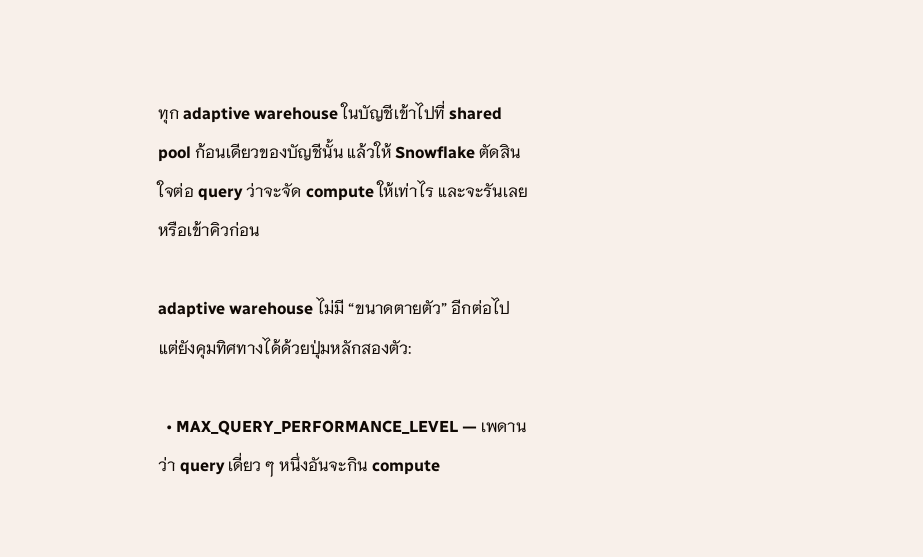ทุก adaptive warehouse ในบัญชีเข้าไปที่ shared pool ก้อนเดียวของบัญชีนั้น แล้วให้ Snowflake ตัดสินใจต่อ query ว่าจะจัด compute ให้เท่าไร และจะรันเลยหรือเข้าคิวก่อน

adaptive warehouse ไม่มี “ขนาดตายตัว” อีกต่อไป แต่ยังคุมทิศทางได้ด้วยปุ่มหลักสองตัว:

  • MAX_QUERY_PERFORMANCE_LEVEL — เพดานว่า query เดี่ยว ๆ หนึ่งอันจะกิน compute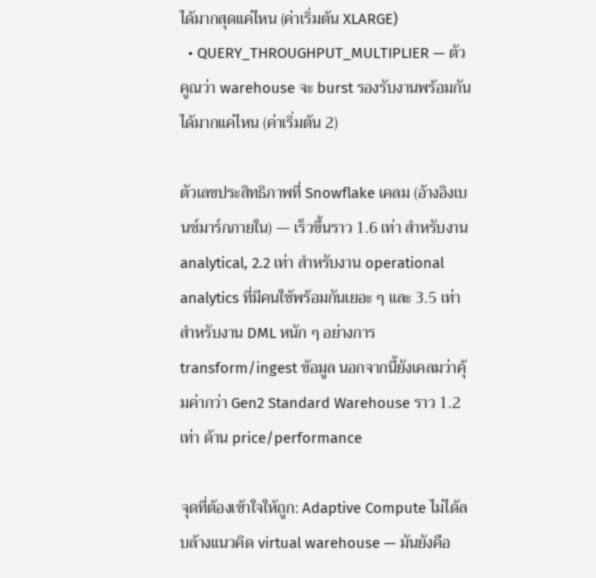ได้มากสุดแค่ไหน (ค่าเริ่มต้น XLARGE)
  • QUERY_THROUGHPUT_MULTIPLIER — ตัวคูณว่า warehouse จะ burst รองรับงานพร้อมกันได้มากแค่ไหน (ค่าเริ่มต้น 2)

ตัวเลขประสิทธิภาพที่ Snowflake เคลม (อ้างอิงเบนช์มาร์กภายใน) — เร็วขึ้นราว 1.6 เท่า สำหรับงาน analytical, 2.2 เท่า สำหรับงาน operational analytics ที่มีคนใช้พร้อมกันเยอะ ๆ และ 3.5 เท่า สำหรับงาน DML หนัก ๆ อย่างการ transform/ingest ข้อมูล นอกจากนี้ยังเคลมว่าคุ้มค่ากว่า Gen2 Standard Warehouse ราว 1.2 เท่า ด้าน price/performance

จุดที่ต้องเข้าใจให้ถูก: Adaptive Compute ไม่ได้ลบล้างแนวคิด virtual warehouse — มันยังคือ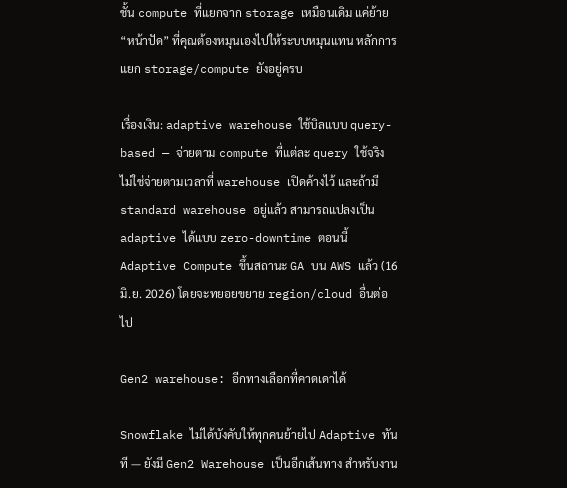ชั้น compute ที่แยกจาก storage เหมือนเดิม แค่ย้าย “หน้าปัด” ที่คุณต้องหมุนเองไปให้ระบบหมุนแทน หลักการแยก storage/compute ยังอยู่ครบ

เรื่องเงิน: adaptive warehouse ใช้บิลแบบ query-based — จ่ายตาม compute ที่แต่ละ query ใช้จริง ไม่ใช่จ่ายตามเวลาที่ warehouse เปิดค้างไว้ และถ้ามี standard warehouse อยู่แล้ว สามารถแปลงเป็น adaptive ได้แบบ zero-downtime ตอนนี้ Adaptive Compute ขึ้นสถานะ GA บน AWS แล้ว (16 มิ.ย. 2026) โดยจะทยอยขยาย region/cloud อื่นต่อไป

Gen2 warehouse: อีกทางเลือกที่คาดเดาได้

Snowflake ไม่ได้บังคับให้ทุกคนย้ายไป Adaptive ทันที — ยังมี Gen2 Warehouse เป็นอีกเส้นทาง สำหรับงาน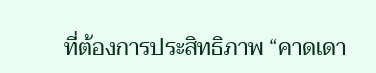ที่ต้องการประสิทธิภาพ “คาดเดา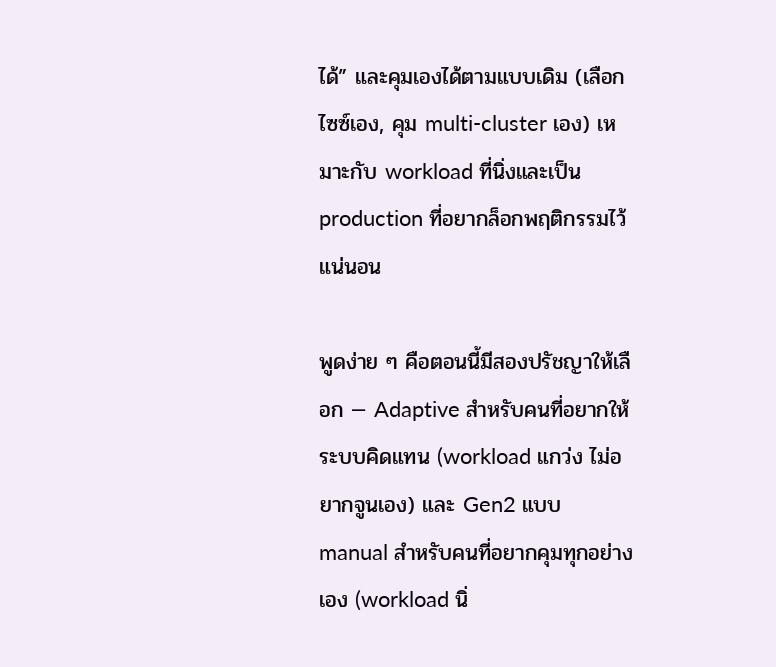ได้” และคุมเองได้ตามแบบเดิม (เลือกไซซ์เอง, คุม multi-cluster เอง) เหมาะกับ workload ที่นิ่งและเป็น production ที่อยากล็อกพฤติกรรมไว้แน่นอน

พูดง่าย ๆ คือตอนนี้มีสองปรัชญาให้เลือก — Adaptive สำหรับคนที่อยากให้ระบบคิดแทน (workload แกว่ง ไม่อยากจูนเอง) และ Gen2 แบบ manual สำหรับคนที่อยากคุมทุกอย่างเอง (workload นิ่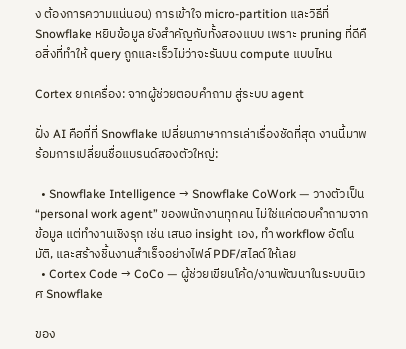ง ต้องการความแน่นอน) การเข้าใจ micro-partition และวิธีที่ Snowflake หยิบข้อมูล ยังสำคัญกับทั้งสองแบบ เพราะ pruning ที่ดีคือสิ่งที่ทำให้ query ถูกและเร็วไม่ว่าจะรันบน compute แบบไหน

Cortex ยกเครื่อง: จากผู้ช่วยตอบคำถาม สู่ระบบ agent

ฝั่ง AI คือที่ที่ Snowflake เปลี่ยนภาษาการเล่าเรื่องชัดที่สุด งานนี้มาพร้อมการเปลี่ยนชื่อแบรนด์สองตัวใหญ่:

  • Snowflake Intelligence → Snowflake CoWork — วางตัวเป็น “personal work agent” ของพนักงานทุกคน ไม่ใช่แค่ตอบคำถามจากข้อมูล แต่ทำงานเชิงรุก เช่น เสนอ insight เอง, ทำ workflow อัตโนมัติ, และสร้างชิ้นงานสำเร็จอย่างไฟล์ PDF/สไลด์ให้เลย
  • Cortex Code → CoCo — ผู้ช่วยเขียนโค้ด/งานพัฒนาในระบบนิเวศ Snowflake

ของ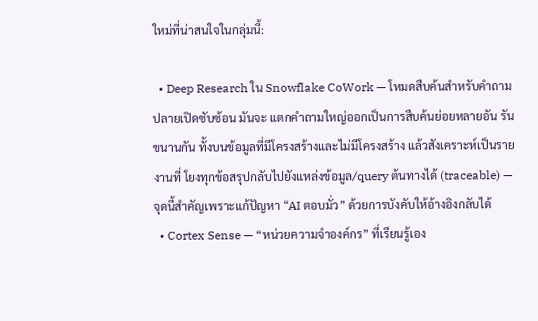ใหม่ที่น่าสนใจในกลุ่มนี้:

  • Deep Research ใน Snowflake CoWork — โหมดสืบค้นสำหรับคำถามปลายเปิดซับซ้อน มันจะ แตกคำถามใหญ่ออกเป็นการสืบค้นย่อยหลายอัน รันขนานกัน ทั้งบนข้อมูลที่มีโครงสร้างและไม่มีโครงสร้าง แล้วสังเคราะห์เป็นรายงานที่ โยงทุกข้อสรุปกลับไปยังแหล่งข้อมูล/query ต้นทางได้ (traceable) — จุดนี้สำคัญเพราะแก้ปัญหา “AI ตอบมั่ว” ด้วยการบังคับให้อ้างอิงกลับได้
  • Cortex Sense — “หน่วยความจำองค์กร” ที่เรียนรู้เอง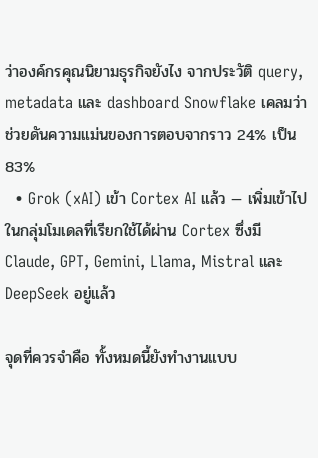ว่าองค์กรคุณนิยามธุรกิจยังไง จากประวัติ query, metadata และ dashboard Snowflake เคลมว่าช่วยดันความแม่นของการตอบจากราว 24% เป็น 83%
  • Grok (xAI) เข้า Cortex AI แล้ว — เพิ่มเข้าไปในกลุ่มโมเดลที่เรียกใช้ได้ผ่าน Cortex ซึ่งมี Claude, GPT, Gemini, Llama, Mistral และ DeepSeek อยู่แล้ว

จุดที่ควรจำคือ ทั้งหมดนี้ยังทำงานแบบ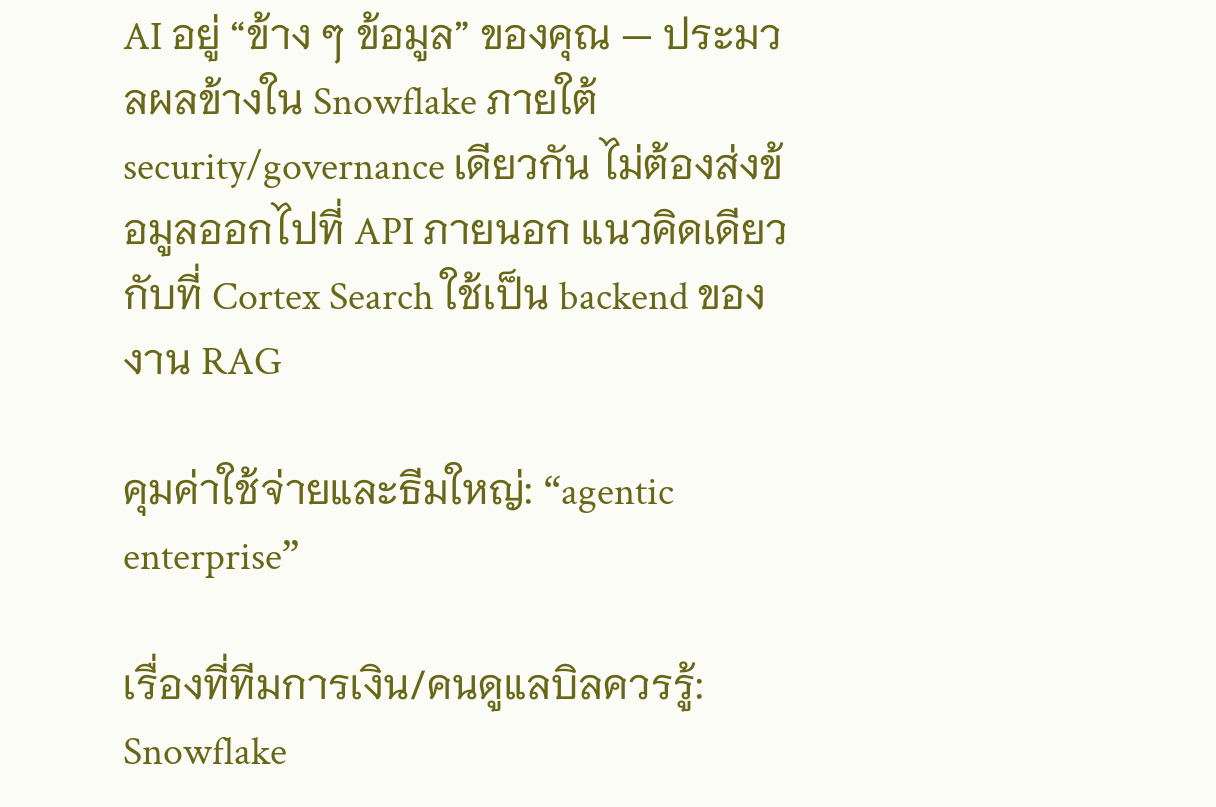AI อยู่ “ข้าง ๆ ข้อมูล” ของคุณ — ประมวลผลข้างใน Snowflake ภายใต้ security/governance เดียวกัน ไม่ต้องส่งข้อมูลออกไปที่ API ภายนอก แนวคิดเดียวกับที่ Cortex Search ใช้เป็น backend ของงาน RAG

คุมค่าใช้จ่ายและธีมใหญ่: “agentic enterprise”

เรื่องที่ทีมการเงิน/คนดูแลบิลควรรู้: Snowflake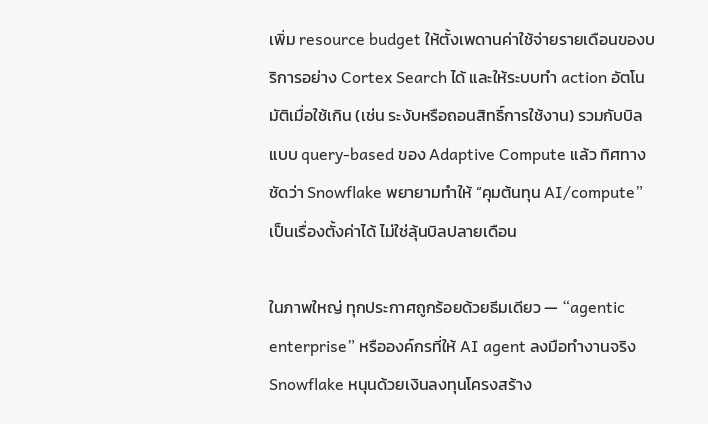เพิ่ม resource budget ให้ตั้งเพดานค่าใช้จ่ายรายเดือนของบริการอย่าง Cortex Search ได้ และให้ระบบทำ action อัตโนมัติเมื่อใช้เกิน (เช่น ระงับหรือถอนสิทธิ์การใช้งาน) รวมกับบิลแบบ query-based ของ Adaptive Compute แล้ว ทิศทางชัดว่า Snowflake พยายามทำให้ “คุมต้นทุน AI/compute” เป็นเรื่องตั้งค่าได้ ไม่ใช่ลุ้นบิลปลายเดือน

ในภาพใหญ่ ทุกประกาศถูกร้อยด้วยธีมเดียว — “agentic enterprise” หรือองค์กรที่ให้ AI agent ลงมือทำงานจริง Snowflake หนุนด้วยเงินลงทุนโครงสร้าง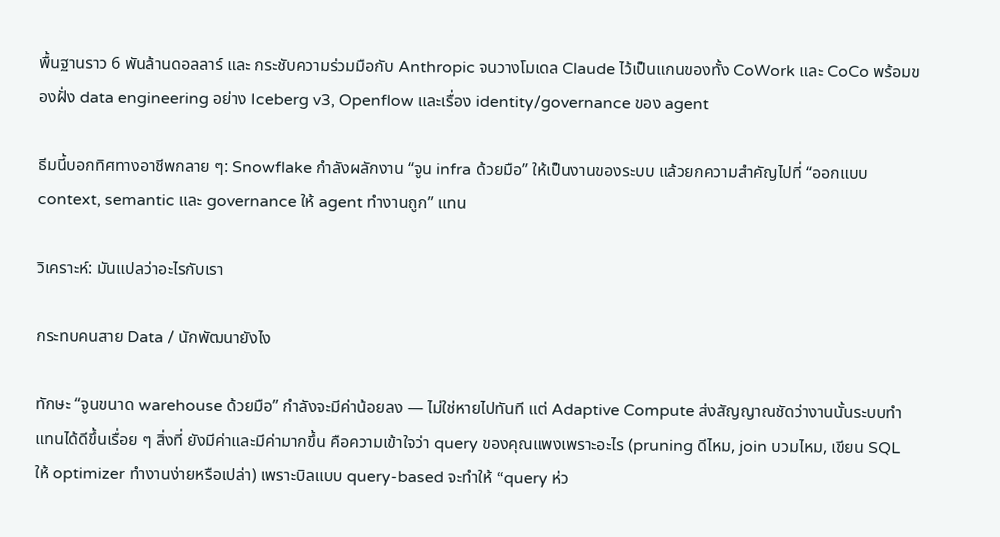พื้นฐานราว 6 พันล้านดอลลาร์ และ กระชับความร่วมมือกับ Anthropic จนวางโมเดล Claude ไว้เป็นแกนของทั้ง CoWork และ CoCo พร้อมของฝั่ง data engineering อย่าง Iceberg v3, Openflow และเรื่อง identity/governance ของ agent

ธีมนี้บอกทิศทางอาชีพกลาย ๆ: Snowflake กำลังผลักงาน “จูน infra ด้วยมือ” ให้เป็นงานของระบบ แล้วยกความสำคัญไปที่ “ออกแบบ context, semantic และ governance ให้ agent ทำงานถูก” แทน

วิเคราะห์: มันแปลว่าอะไรกับเรา

กระทบคนสาย Data / นักพัฒนายังไง

ทักษะ “จูนขนาด warehouse ด้วยมือ” กำลังจะมีค่าน้อยลง — ไม่ใช่หายไปทันที แต่ Adaptive Compute ส่งสัญญาณชัดว่างานนั้นระบบทำแทนได้ดีขึ้นเรื่อย ๆ สิ่งที่ ยังมีค่าและมีค่ามากขึ้น คือความเข้าใจว่า query ของคุณแพงเพราะอะไร (pruning ดีไหม, join บวมไหม, เขียน SQL ให้ optimizer ทำงานง่ายหรือเปล่า) เพราะบิลแบบ query-based จะทำให้ “query ห่ว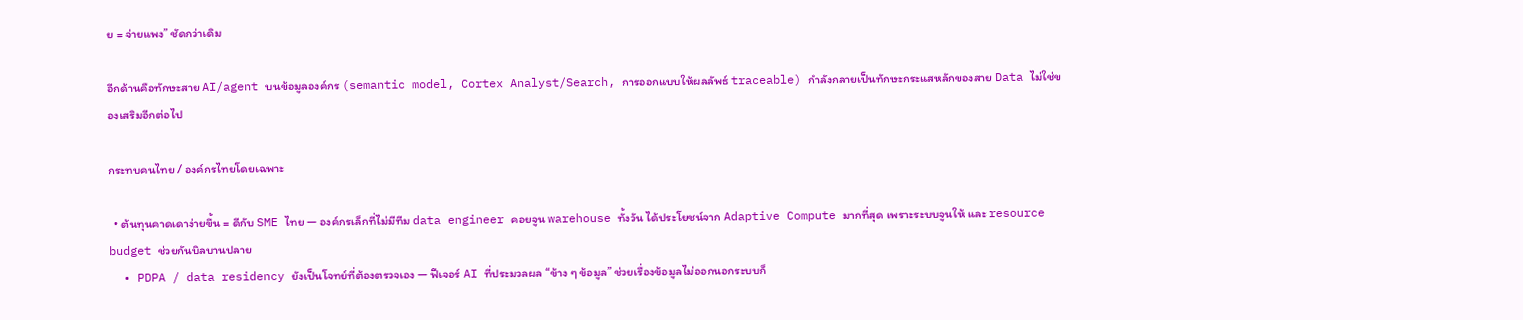ย = จ่ายแพง” ชัดกว่าเดิม

อีกด้านคือทักษะสาย AI/agent บนข้อมูลองค์กร (semantic model, Cortex Analyst/Search, การออกแบบให้ผลลัพธ์ traceable) กำลังกลายเป็นทักษะกระแสหลักของสาย Data ไม่ใช่ของเสริมอีกต่อไป

กระทบคนไทย / องค์กรไทยโดยเฉพาะ

  • ต้นทุนคาดเดาง่ายขึ้น = ดีกับ SME ไทย — องค์กรเล็กที่ไม่มีทีม data engineer คอยจูน warehouse ทั้งวัน ได้ประโยชน์จาก Adaptive Compute มากที่สุด เพราะระบบจูนให้ และ resource budget ช่วยกันบิลบานปลาย
  • PDPA / data residency ยังเป็นโจทย์ที่ต้องตรวจเอง — ฟีเจอร์ AI ที่ประมวลผล “ข้าง ๆ ข้อมูล” ช่วยเรื่องข้อมูลไม่ออกนอกระบบก็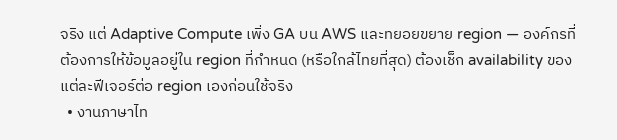จริง แต่ Adaptive Compute เพิ่ง GA บน AWS และทยอยขยาย region — องค์กรที่ต้องการให้ข้อมูลอยู่ใน region ที่กำหนด (หรือใกล้ไทยที่สุด) ต้องเช็ก availability ของแต่ละฟีเจอร์ต่อ region เองก่อนใช้จริง
  • งานภาษาไท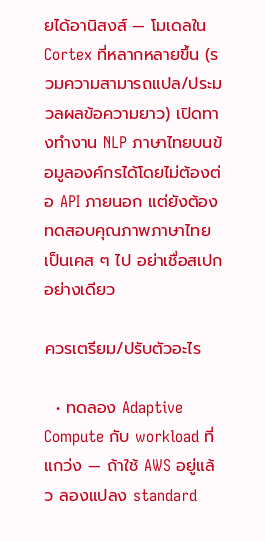ยได้อานิสงส์ — โมเดลใน Cortex ที่หลากหลายขึ้น (รวมความสามารถแปล/ประมวลผลข้อความยาว) เปิดทางทำงาน NLP ภาษาไทยบนข้อมูลองค์กรได้โดยไม่ต้องต่อ API ภายนอก แต่ยังต้องทดสอบคุณภาพภาษาไทยเป็นเคส ๆ ไป อย่าเชื่อสเปกอย่างเดียว

ควรเตรียม/ปรับตัวอะไร

  • ทดลอง Adaptive Compute กับ workload ที่แกว่ง — ถ้าใช้ AWS อยู่แล้ว ลองแปลง standard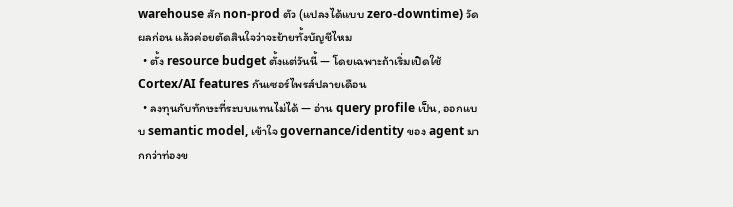warehouse สัก non-prod ตัว (แปลงได้แบบ zero-downtime) วัดผลก่อน แล้วค่อยตัดสินใจว่าจะย้ายทั้งบัญชีไหม
  • ตั้ง resource budget ตั้งแต่วันนี้ — โดยเฉพาะถ้าเริ่มเปิดใช้ Cortex/AI features กันเซอร์ไพรส์ปลายเดือน
  • ลงทุนกับทักษะที่ระบบแทนไม่ได้ — อ่าน query profile เป็น, ออกแบบ semantic model, เข้าใจ governance/identity ของ agent มากกว่าท่องข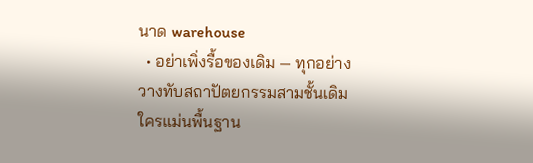นาด warehouse
  • อย่าเพิ่งรื้อของเดิม — ทุกอย่างวางทับสถาปัตยกรรมสามชั้นเดิม ใครแม่นพื้นฐาน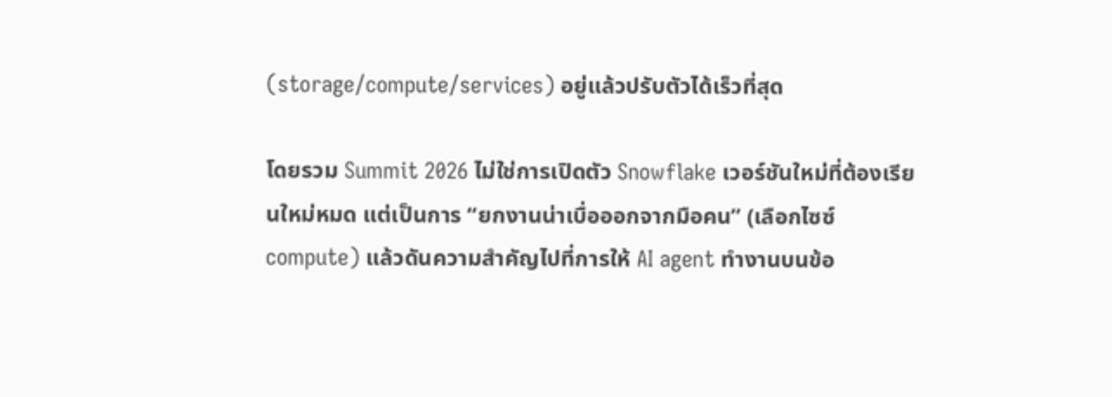(storage/compute/services) อยู่แล้วปรับตัวได้เร็วที่สุด

โดยรวม Summit 2026 ไม่ใช่การเปิดตัว Snowflake เวอร์ชันใหม่ที่ต้องเรียนใหม่หมด แต่เป็นการ “ยกงานน่าเบื่อออกจากมือคน” (เลือกไซซ์ compute) แล้วดันความสำคัญไปที่การให้ AI agent ทำงานบนข้อ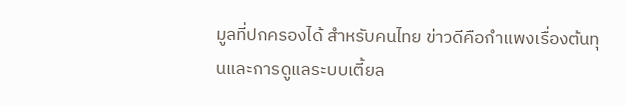มูลที่ปกครองได้ สำหรับคนไทย ข่าวดีคือกำแพงเรื่องต้นทุนและการดูแลระบบเตี้ยล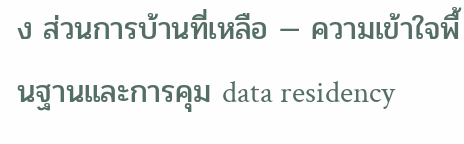ง ส่วนการบ้านที่เหลือ — ความเข้าใจพื้นฐานและการคุม data residency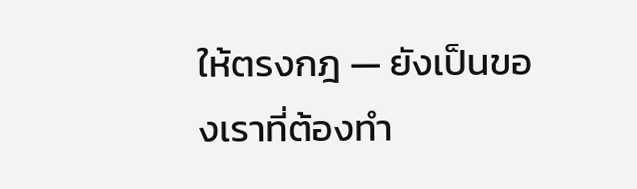ให้ตรงกฎ — ยังเป็นของเราที่ต้องทำ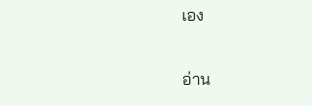เอง

อ่าน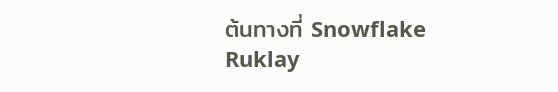ต้นทางที่ Snowflake
Ruklay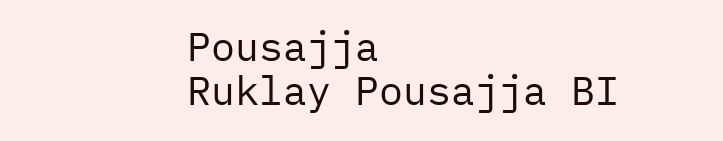Pousajja
Ruklay Pousajja BI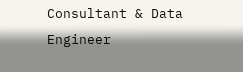Consultant & Data Engineer